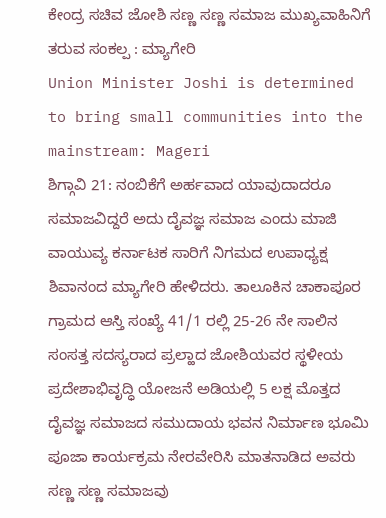ಕೇಂದ್ರ ಸಚಿವ ಜೋಶಿ ಸಣ್ಣ ಸಣ್ಣ ಸಮಾಜ ಮುಖ್ಯವಾಹಿನಿಗೆ ತರುವ ಸಂಕಲ್ಪ : ಮ್ಯಾಗೇರಿ
Union Minister Joshi is determined to bring small communities into the mainstream: Mageri
ಶಿಗ್ಗಾವಿ 21: ನಂಬಿಕೆಗೆ ಅರ್ಹವಾದ ಯಾವುದಾದರೂ ಸಮಾಜವಿದ್ದರೆ ಅದು ದೈವಜ್ಞ ಸಮಾಜ ಎಂದು ಮಾಜಿ ವಾಯುವ್ಯ ಕರ್ನಾಟಕ ಸಾರಿಗೆ ನಿಗಮದ ಉಪಾಧ್ಯಕ್ಷ ಶಿವಾನಂದ ಮ್ಯಾಗೇರಿ ಹೇಳಿದರು. ತಾಲೂಕಿನ ಚಾಕಾಪೂರ ಗ್ರಾಮದ ಆಸ್ತಿ ಸಂಖ್ಯೆ 41/1 ರಲ್ಲಿ 25-26 ನೇ ಸಾಲಿನ ಸಂಸತ್ತ ಸದಸ್ಯರಾದ ಪ್ರಲ್ಹಾದ ಜೋಶಿಯವರ ಸ್ಥಳೀಯ ಪ್ರದೇಶಾಭಿವೃದ್ಧಿ ಯೋಜನೆ ಅಡಿಯಲ್ಲಿ 5 ಲಕ್ಷ ಮೊತ್ತದ ದೈವಜ್ಞ ಸಮಾಜದ ಸಮುದಾಯ ಭವನ ನಿರ್ಮಾಣ ಭೂಮಿ ಪೂಜಾ ಕಾರ್ಯಕ್ರಮ ನೇರವೇರಿಸಿ ಮಾತನಾಡಿದ ಅವರು ಸಣ್ಣ ಸಣ್ಣ ಸಮಾಜವು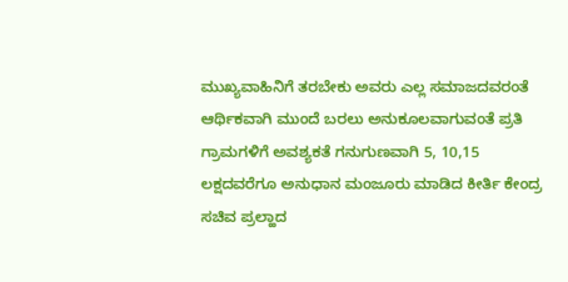ಮುಖ್ಯವಾಹಿನಿಗೆ ತರಬೇಕು ಅವರು ಎಲ್ಲ ಸಮಾಜದವರಂತೆ ಆರ್ಥಿಕವಾಗಿ ಮುಂದೆ ಬರಲು ಅನುಕೂಲವಾಗುವಂತೆ ಪ್ರತಿ ಗ್ರಾಮಗಳಿಗೆ ಅವಶ್ಯಕತೆ ಗನುಗುಣವಾಗಿ 5, 10,15 ಲಕ್ಷದವರೆಗೂ ಅನುಧಾನ ಮಂಜೂರು ಮಾಡಿದ ಕೀರ್ತಿ ಕೇಂದ್ರ ಸಚಿವ ಪ್ರಲ್ಹಾದ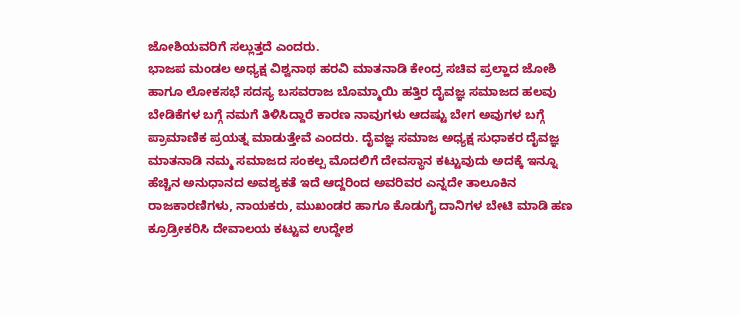ಜೋಶಿಯವರಿಗೆ ಸಲ್ಲುತ್ತದೆ ಎಂದರು.
ಭಾಜಪ ಮಂಡಲ ಅಧ್ಯಕ್ಷ ವಿಶ್ವನಾಥ ಹರವಿ ಮಾತನಾಡಿ ಕೇಂದ್ರ ಸಚಿವ ಪ್ರಲ್ಹಾದ ಜೋಶಿ ಹಾಗೂ ಲೋಕಸಭೆ ಸದಸ್ಯ ಬಸವರಾಜ ಬೊಮ್ಮಾಯಿ ಹತ್ತಿರ ದೈವಜ್ಞ ಸಮಾಜದ ಹಲವು ಬೇಡಿಕೆಗಳ ಬಗ್ಗೆ ನಮಗೆ ತಿಳಿಸಿದ್ದಾರೆ ಕಾರಣ ನಾವುಗಳು ಆದಷ್ಟು ಬೇಗ ಅವುಗಳ ಬಗ್ಗೆ ಪ್ರಾಮಾಣಿಕ ಪ್ರಯತ್ನ ಮಾಡುತ್ತೇವೆ ಎಂದರು. ದೈವಜ್ಞ ಸಮಾಜ ಅಧ್ಯಕ್ಷ ಸುಧಾಕರ ದೈವಜ್ಞ ಮಾತನಾಡಿ ನಮ್ಮ ಸಮಾಜದ ಸಂಕಲ್ಪ ಮೊದಲಿಗೆ ದೇವಸ್ಥಾನ ಕಟ್ಟುವುದು ಅದಕ್ಕೆ ಇನ್ನೂ ಹೆಚ್ಚಿನ ಅನುಧಾನದ ಅವಶ್ಯಕತೆ ಇದೆ ಆದ್ದರಿಂದ ಅವರಿವರ ಎನ್ನದೇ ತಾಲೂಕಿನ ರಾಜಕಾರಣಿಗಳು, ನಾಯಕರು, ಮುಖಂಡರ ಹಾಗೂ ಕೊಡುಗೈ ದಾನಿಗಳ ಬೇಟಿ ಮಾಡಿ ಹಣ ಕ್ರೂಡ್ರೀಕರಿಸಿ ದೇವಾಲಯ ಕಟ್ಟುವ ಉದ್ದೇಶ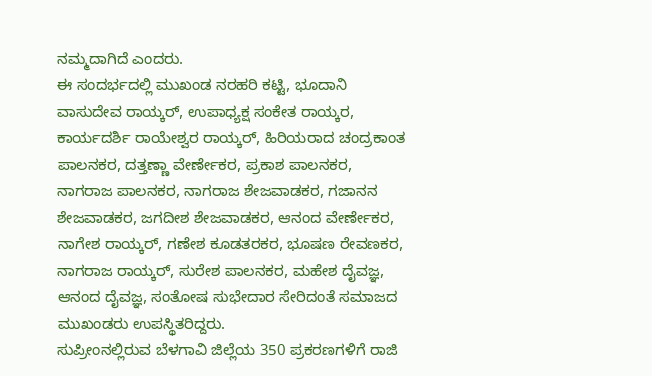ನಮ್ಮದಾಗಿದೆ ಎಂದರು.
ಈ ಸಂದರ್ಭದಲ್ಲಿ ಮುಖಂಡ ನರಹರಿ ಕಟ್ಟಿ, ಭೂದಾನಿ ವಾಸುದೇವ ರಾಯ್ಕರ್, ಉಪಾಧ್ಯಕ್ಷ ಸಂಕೇತ ರಾಯ್ಕರ, ಕಾರ್ಯದರ್ಶಿ ರಾಯೇಶ್ವರ ರಾಯ್ಕರ್, ಹಿರಿಯರಾದ ಚಂದ್ರಕಾಂತ ಪಾಲನಕರ, ದತ್ತಣ್ಣಾ ವೇರ್ಣೇಕರ, ಪ್ರಕಾಶ ಪಾಲನಕರ, ನಾಗರಾಜ ಪಾಲನಕರ, ನಾಗರಾಜ ಶೇಜವಾಡಕರ, ಗಜಾನನ ಶೇಜವಾಡಕರ, ಜಗದೀಶ ಶೇಜವಾಡಕರ, ಆನಂದ ವೇರ್ಣೇಕರ, ನಾಗೇಶ ರಾಯ್ಕರ್, ಗಣೇಶ ಕೂಡತರಕರ, ಭೂಷಣ ರೇವಣಕರ, ನಾಗರಾಜ ರಾಯ್ಕರ್, ಸುರೇಶ ಪಾಲನಕರ, ಮಹೇಶ ದೈವಜ್ಞ, ಆನಂದ ದೈವಜ್ಞ, ಸಂತೋಷ ಸುಭೇದಾರ ಸೇರಿದಂತೆ ಸಮಾಜದ ಮುಖಂಡರು ಉಪಸ್ಥಿತರಿದ್ದರು.
ಸುಪ್ರೀಂನಲ್ಲಿರುವ ಬೆಳಗಾವಿ ಜಿಲ್ಲೆಯ 350 ಪ್ರಕರಣಗಳಿಗೆ ರಾಜಿ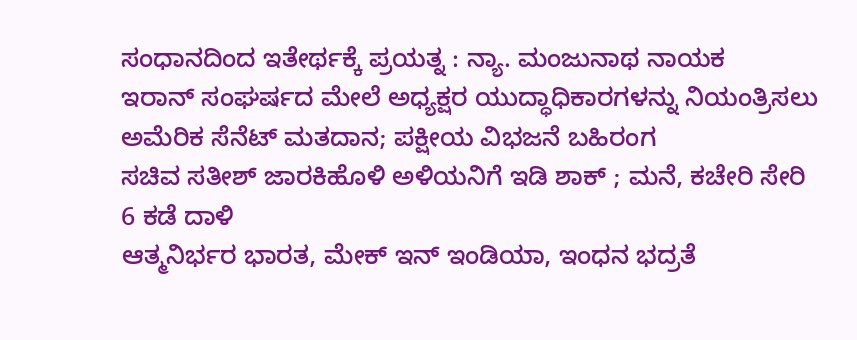ಸಂಧಾನದಿಂದ ಇತೇರ್ಥಕ್ಕೆ ಪ್ರಯತ್ನ : ನ್ಯಾ. ಮಂಜುನಾಥ ನಾಯಕ
ಇರಾನ್ ಸಂಘರ್ಷದ ಮೇಲೆ ಅಧ್ಯಕ್ಷರ ಯುದ್ಧಾಧಿಕಾರಗಳನ್ನು ನಿಯಂತ್ರಿಸಲು ಅಮೆರಿಕ ಸೆನೆಟ್ ಮತದಾನ; ಪಕ್ಷೀಯ ವಿಭಜನೆ ಬಹಿರಂಗ
ಸಚಿವ ಸತೀಶ್ ಜಾರಕಿಹೊಳಿ ಅಳಿಯನಿಗೆ ಇಡಿ ಶಾಕ್ ; ಮನೆ, ಕಚೇರಿ ಸೇರಿ 6 ಕಡೆ ದಾಳಿ
ಆತ್ಮನಿರ್ಭರ ಭಾರತ, ಮೇಕ್ ಇನ್ ಇಂಡಿಯಾ, ಇಂಧನ ಭದ್ರತೆ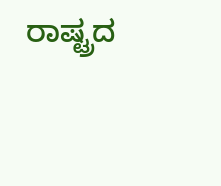ರಾಷ್ಟ್ರದ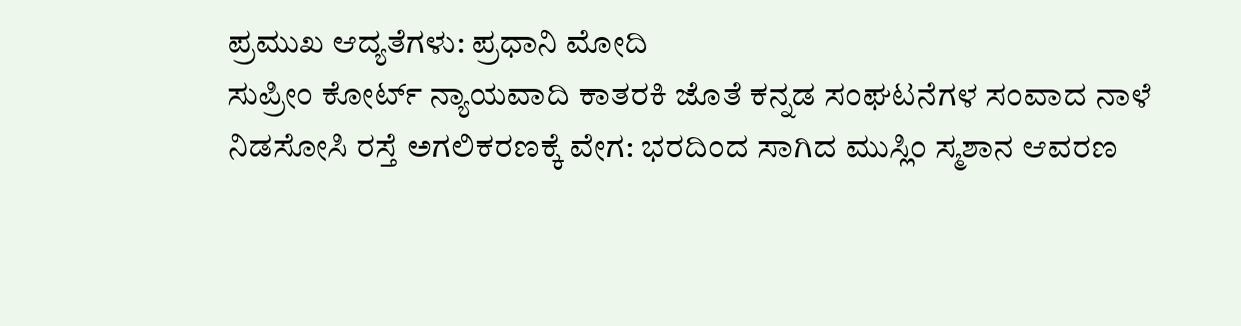ಪ್ರಮುಖ ಆದ್ಯತೆಗಳು: ಪ್ರಧಾನಿ ಮೋದಿ
ಸುಪ್ರೀಂ ಕೋರ್ಟ್ ನ್ಯಾಯವಾದಿ ಕಾತರಕಿ ಜೊತೆ ಕನ್ನಡ ಸಂಘಟನೆಗಳ ಸಂವಾದ ನಾಳೆ
ನಿಡಸೋಸಿ ರಸ್ತೆ ಅಗಲಿಕರಣಕ್ಕೆ ವೇಗ: ಭರದಿಂದ ಸಾಗಿದ ಮುಸ್ಲಿಂ ಸ್ಮಶಾನ ಆವರಣ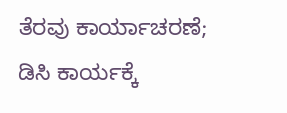ತೆರವು ಕಾರ್ಯಾಚರಣೆ; ಡಿಸಿ ಕಾರ್ಯಕ್ಕೆ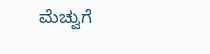ಮೆಚ್ವುಗೆ